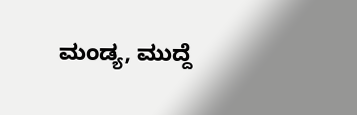ಮಂಡ್ಯ, ಮುದ್ದೆ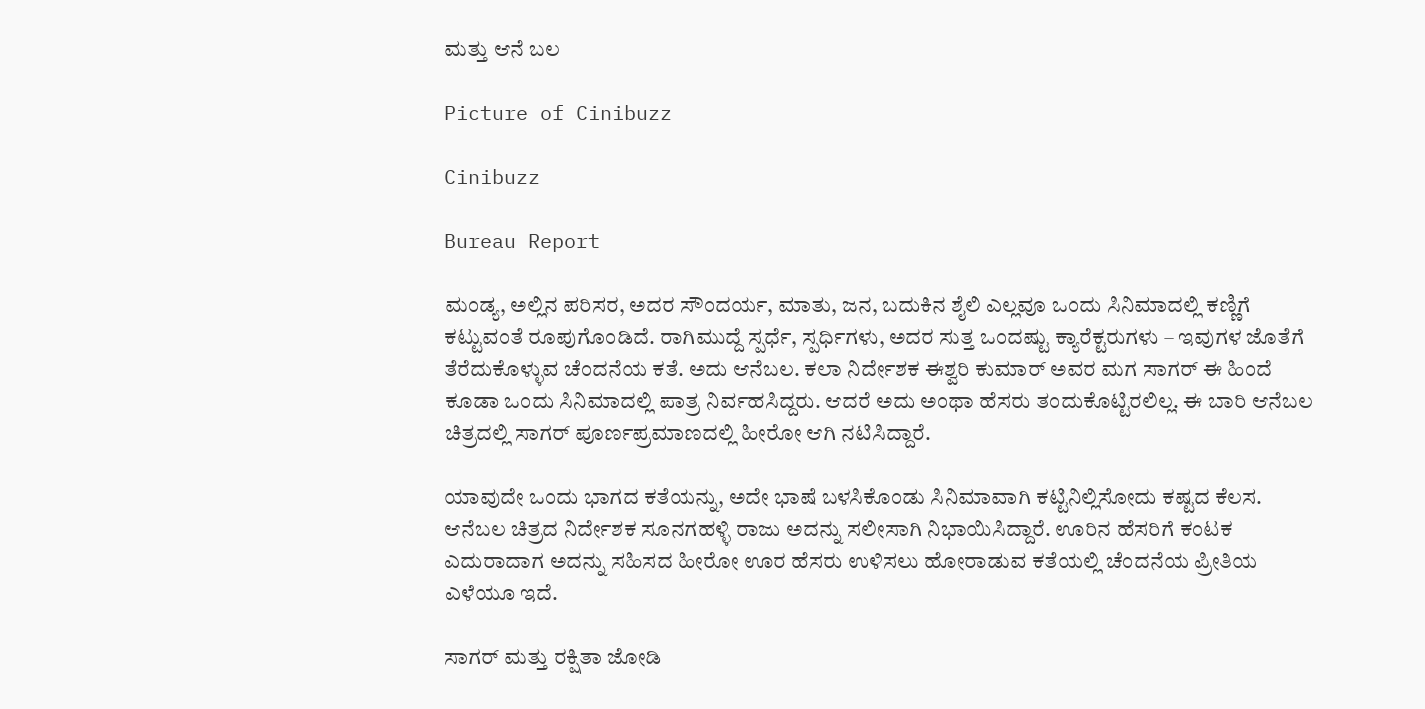ಮತ್ತು ಆನೆ ಬಲ

Picture of Cinibuzz

Cinibuzz

Bureau Report

ಮಂಡ್ಯ, ಅಲ್ಲಿನ ಪರಿಸರ, ಅದರ ಸೌಂದರ್ಯ, ಮಾತು, ಜನ, ಬದುಕಿನ ಶೈಲಿ ಎಲ್ಲವೂ ಒಂದು ಸಿನಿಮಾದಲ್ಲಿ ಕಣ್ಣಿಗೆ ಕಟ್ಟುವಂತೆ ರೂಪುಗೊಂಡಿದೆ. ರಾಗಿಮುದ್ದೆ ಸ್ಪರ್ಧೆ, ಸ್ಪರ್ಧಿಗಳು, ಅದರ ಸುತ್ತ ಒಂದಷ್ಟು ಕ್ಯಾರೆಕ್ಟರುಗಳು – ಇವುಗಳ ಜೊತೆಗೆ ತೆರೆದುಕೊಳ್ಳುವ ಚೆಂದನೆಯ ಕತೆ. ಅದು ಆನೆಬಲ. ಕಲಾ ನಿರ್ದೇಶಕ ಈಶ್ವರಿ ಕುಮಾರ್ ಅವರ ಮಗ ಸಾಗರ್ ಈ ಹಿಂದೆ ಕೂಡಾ ಒಂದು ಸಿನಿಮಾದಲ್ಲಿ ಪಾತ್ರ ನಿರ್ವಹಸಿದ್ದರು. ಆದರೆ ಅದು ಅಂಥಾ ಹೆಸರು ತಂದುಕೊಟ್ಟಿರಲಿಲ್ಲ. ಈ ಬಾರಿ ಆನೆಬಲ ಚಿತ್ರದಲ್ಲಿ ಸಾಗರ್ ಪೂರ್ಣಪ್ರಮಾಣದಲ್ಲಿ ಹೀರೋ ಆಗಿ ನಟಿಸಿದ್ದಾರೆ.

ಯಾವುದೇ ಒಂದು ಭಾಗದ ಕತೆಯನ್ನು, ಅದೇ ಭಾಷೆ ಬಳಸಿಕೊಂಡು ಸಿನಿಮಾವಾಗಿ ಕಟ್ಟಿನಿಲ್ಲಿಸೋದು ಕಷ್ಟದ ಕೆಲಸ. ಆನೆಬಲ ಚಿತ್ರದ ನಿರ್ದೇಶಕ ಸೂನಗಹಳ್ಳಿ ರಾಜು ಅದನ್ನು ಸಲೀಸಾಗಿ ನಿಭಾಯಿಸಿದ್ದಾರೆ. ಊರಿನ ಹೆಸರಿಗೆ ಕಂಟಕ ಎದುರಾದಾಗ ಅದನ್ನು ಸಹಿಸದ ಹೀರೋ ಊರ ಹೆಸರು ಉಳಿಸಲು ಹೋರಾಡುವ ಕತೆಯಲ್ಲಿ ಚೆಂದನೆಯ ಪ್ರೀತಿಯ ಎಳೆಯೂ ಇದೆ.

ಸಾಗರ್ ಮತ್ತು ರಕ್ಷಿತಾ ಜೋಡಿ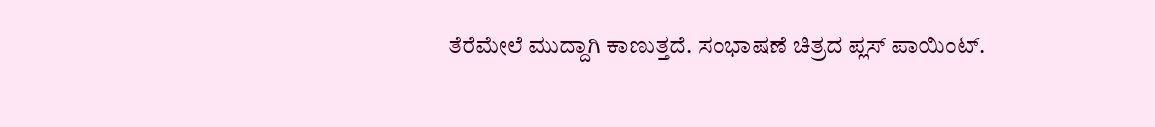ತೆರೆಮೇಲೆ ಮುದ್ದಾಗಿ ಕಾಣುತ್ತದೆ. ಸಂಭಾಷಣೆ ಚಿತ್ರದ ಪ್ಲಸ್ ಪಾಯಿಂಟ್.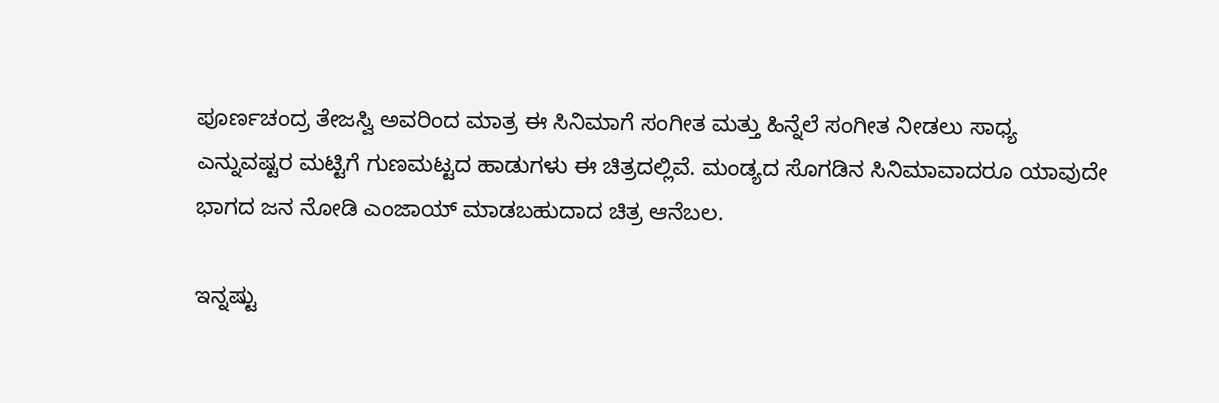ಪೂರ್ಣಚಂದ್ರ ತೇಜಸ್ವಿ ಅವರಿಂದ ಮಾತ್ರ ಈ ಸಿನಿಮಾಗೆ ಸಂಗೀತ ಮತ್ತು ಹಿನ್ನೆಲೆ ಸಂಗೀತ ನೀಡಲು ಸಾಧ್ಯ ಎನ್ನುವಷ್ಟರ ಮಟ್ಟಿಗೆ ಗುಣಮಟ್ಟದ ಹಾಡುಗಳು ಈ ಚಿತ್ರದಲ್ಲಿವೆ. ಮಂಡ್ಯದ ಸೊಗಡಿನ ಸಿನಿಮಾವಾದರೂ ಯಾವುದೇ ಭಾಗದ ಜನ ನೋಡಿ ಎಂಜಾಯ್ ಮಾಡಬಹುದಾದ ಚಿತ್ರ ಆನೆಬಲ.

ಇನ್ನಷ್ಟು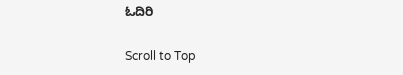ಓದಿರಿ

Scroll to Top